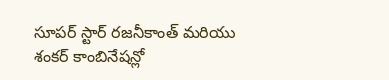సూపర్ స్టార్ రజనీకాంత్ మరియు శంకర్ కాంబినేషన్లో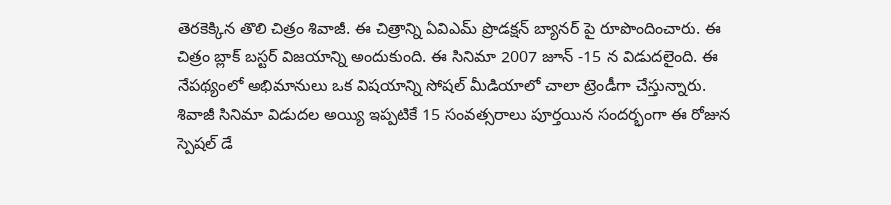తెరకెక్కిన తొలి చిత్రం శివాజీ. ఈ చిత్రాన్ని ఏవిఎమ్ ప్రొడక్షన్ బ్యానర్ పై రూపొందించారు. ఈ చిత్రం బ్లాక్ బస్టర్ విజయాన్ని అందుకుంది. ఈ సినిమా 2007 జూన్ -15 న విడుదలైంది. ఈ నేపథ్యంలో అభిమానులు ఒక విషయాన్ని సోషల్ మీడియాలో చాలా ట్రెండీగా చేస్తున్నారు. శివాజీ సినిమా విడుదల అయ్యి ఇప్పటికే 15 సంవత్సరాలు పూర్తయిన సందర్భంగా ఈ రోజున స్పెషల్ డే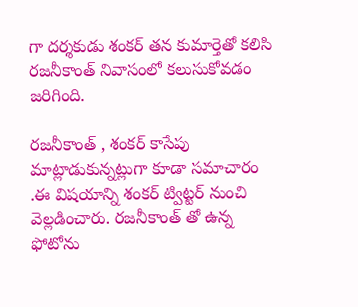గా దర్శకుడు శంకర్ తన కుమార్తెతో కలిసి రజనీకాంత్ నివాసంలో కలుసుకోవడం జరిగింది.

రజనీకాంత్ , శంకర్ కాసేపు మాట్లాడుకున్నట్లుగా కూడా సమాచారం .ఈ విషయాన్ని శంకర్ ట్విట్టర్ నుంచి వెల్లడించారు. రజనీకాంత్ తో ఉన్న ఫోటోను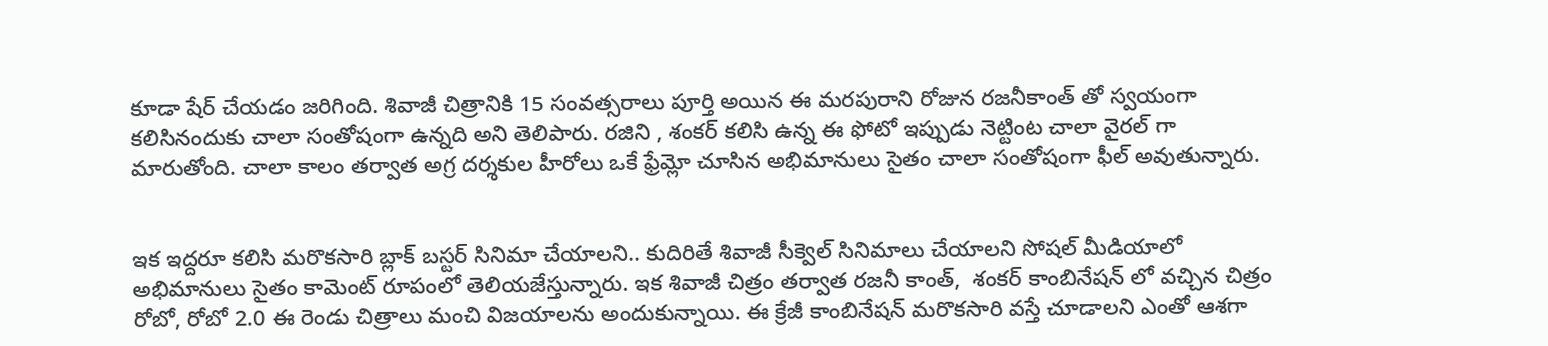కూడా షేర్ చేయడం జరిగింది. శివాజీ చిత్రానికి 15 సంవత్సరాలు పూర్తి అయిన ఈ మరపురాని రోజున రజనీకాంత్ తో స్వయంగా కలిసినందుకు చాలా సంతోషంగా ఉన్నది అని తెలిపారు. రజిని , శంకర్ కలిసి ఉన్న ఈ ఫోటో ఇప్పుడు నెట్టింట చాలా వైరల్ గా మారుతోంది. చాలా కాలం తర్వాత అగ్ర దర్శకుల హీరోలు ఒకే ఫ్రేమ్లో చూసిన అభిమానులు సైతం చాలా సంతోషంగా ఫీల్ అవుతున్నారు.


ఇక ఇద్దరూ కలిసి మరొకసారి బ్లాక్ బస్టర్ సినిమా చేయాలని.. కుదిరితే శివాజీ సీక్వెల్ సినిమాలు చేయాలని సోషల్ మీడియాలో అభిమానులు సైతం కామెంట్ రూపంలో తెలియజేస్తున్నారు. ఇక శివాజీ చిత్రం తర్వాత రజనీ కాంత్,  శంకర్ కాంబినేషన్ లో వచ్చిన చిత్రం రోబో, రోబో 2.0 ఈ రెండు చిత్రాలు మంచి విజయాలను అందుకున్నాయి. ఈ క్రేజీ కాంబినేషన్ మరొకసారి వస్తే చూడాలని ఎంతో ఆశగా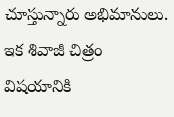చూస్తున్నారు అభిమానులు. ఇక శివాజీ చిత్రం విషయానికి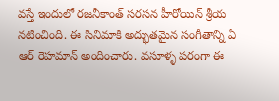వస్తే ఇందులో రజనీకాంత్ సరసన హీరోయిన్ శ్రీయ నటించింది. ఈ సినిమాకి అద్భుతమైన సంగీతాన్ని ఏ ఆర్ రెహమాన్ అందించారు. వసూళ్ళ పరంగా ఈ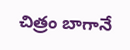చిత్రం బాగానే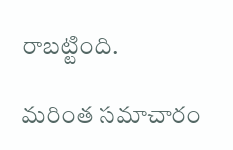రాబట్టింది.

మరింత సమాచారం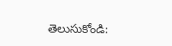తెలుసుకోండి: